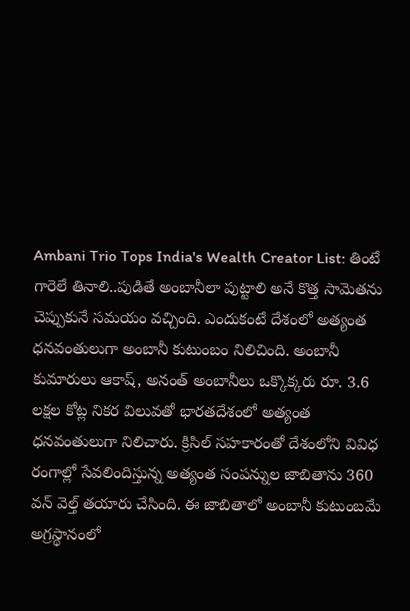Ambani Trio Tops India's Wealth Creator List: తింటే గారెలే తినాలి..పుడితే అంబానీలా పుట్టాలి అనే కొత్త సామెతను చెప్పుకునే సమయం వచ్చింది. ఎందుకంటే దేశంలో అత్యంత ధనవంతులుగా అంబానీ కుటుంబం నిలిచింది. అంబానీ కుమారులు ఆకాష్, అనంత్ అంబానీలు ఒక్కొక్కరు రూ. 3.6 లక్షల కోట్ల నికర విలువతో భారతదేశంలో అత్యంత ధనవంతులుగా నిలిచారు. క్రిసిల్ సహకారంతో దేశంలోని వివిధ రంగాల్లో సేవలిందిస్తున్న అత్యంత సంపన్నుల జాబితాను 360 వన్ వెల్త్ తయారు చేసింది. ఈ జాబితాలో అంబానీ కుటుంబమే అగ్రస్థానంలో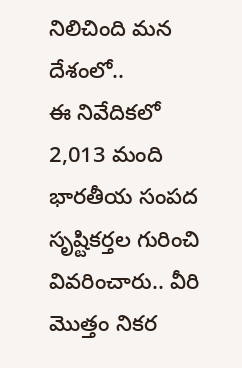నిలిచింది మన దేశంలో..
ఈ నివేదికలో 2,013 మంది భారతీయ సంపద సృష్టికర్తల గురించి వివరించారు.. వీరి మొత్తం నికర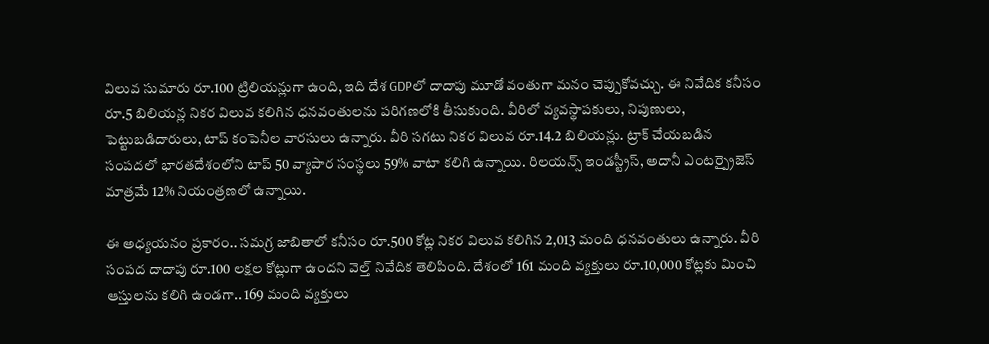విలువ సుమారు రూ.100 ట్రిలియన్లుగా ఉంది, ఇది దేశ GDPలో దాదాపు మూడో వంతుగా మనం చెప్పుకోవచ్చు. ఈ నివేదిక కనీసం రూ.5 బిలియన్ల నికర విలువ కలిగిన ధనవంతులను పరిగణలోకి తీసుకుంది. వీరిలో వ్యవస్థాపకులు, నిపుణులు, పెట్టుబడిదారులు, టాప్ కంపెనీల వారసులు ఉన్నారు. వీరి సగటు నికర విలువ రూ.14.2 బిలియన్లు. ట్రాక్ చేయబడిన సంపదలో భారతదేశంలోని టాప్ 50 వ్యాపార సంస్థలు 59% వాటా కలిగి ఉన్నాయి. రిలయన్స్ ఇండస్ట్రీస్, అదానీ ఎంటర్ప్రైజెస్ మాత్రమే 12% నియంత్రణలో ఉన్నాయి.

ఈ అధ్యయనం ప్రకారం.. సమగ్ర జాబితాలో కనీసం రూ.500 కోట్ల నికర విలువ కలిగిన 2,013 మంది ధనవంతులు ఉన్నారు. వీరి సంపద దాదాపు రూ.100 లక్షల కోట్లుగా ఉందని వెల్త్ నివేదిక తెలిపింది. దేశంలో 161 మంది వ్యక్తులు రూ.10,000 కోట్లకు మించి ఆస్తులను కలిగి ఉండగా.. 169 మంది వ్యక్తులు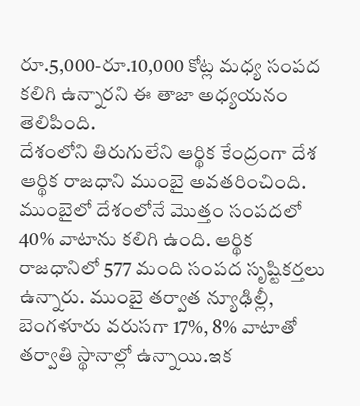రూ.5,000-రూ.10,000 కోట్ల మధ్య సంపద కలిగి ఉన్నారని ఈ తాజా అధ్యయనం తెలిపింది.
దేశంలోని తిరుగులేని ఆర్థిక కేంద్రంగా దేశ ఆర్థిక రాజధాని ముంబై అవతరించింది. ముంబైలో దేశంలోనే మొత్తం సంపదలో 40% వాటాను కలిగి ఉంది. ఆర్థిక రాజధానిలో 577 మంది సంపద సృష్టికర్తలు ఉన్నారు. ముంబై తర్వాత న్యూఢిల్లీ, బెంగళూరు వరుసగా 17%, 8% వాటాతో తర్వాతి స్థానాల్లో ఉన్నాయి.ఇక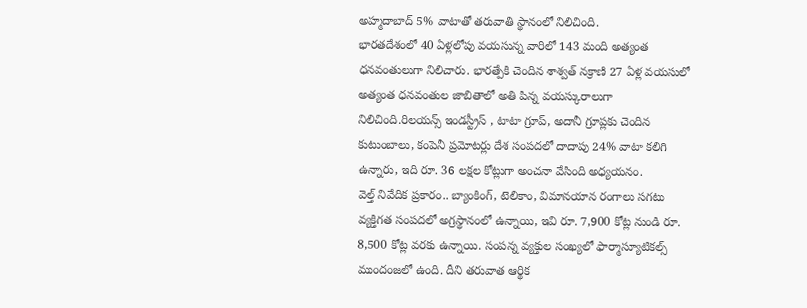అహ్మదాబాద్ 5% వాటాతో తరువాతి స్థానంలో నిలిచింది.
భారతదేశంలో 40 ఏళ్లలోపు వయసున్న వారిలో 143 మంది అత్యంత ధనవంతులుగా నిలిచారు. భారత్పేకి చెందిన శాశ్వత్ నక్రాణి 27 ఏళ్ల వయసులో అత్యంత ధనవంతుల జాబితాలో అతి పిన్న వయస్కురాలుగా నిలిచింది.రిలయన్స్ ఇండస్ట్రీస్ , టాటా గ్రూప్, అదానీ గ్రూప్లకు చెందిన కుటుంబాలు, కంపెనీ ప్రమోటర్లు దేశ సంపదలో దాదాపు 24% వాటా కలిగి ఉన్నారు, ఇది రూ. 36 లక్షల కోట్లుగా అంచనా వేసింది అధ్యయనం.
వెల్త్ నివేదిక ప్రకారం.. బ్యాంకింగ్, టెలికాం, విమానయాన రంగాలు సగటు వ్యక్తిగత సంపదలో అగ్రస్థానంలో ఉన్నాయి, ఇవి రూ. 7,900 కోట్ల నుండి రూ. 8,500 కోట్ల వరకు ఉన్నాయి. సంపన్న వ్యక్తుల సంఖ్యలో ఫార్మాస్యూటికల్స్ ముందంజలో ఉంది. దీని తరువాత ఆర్థిక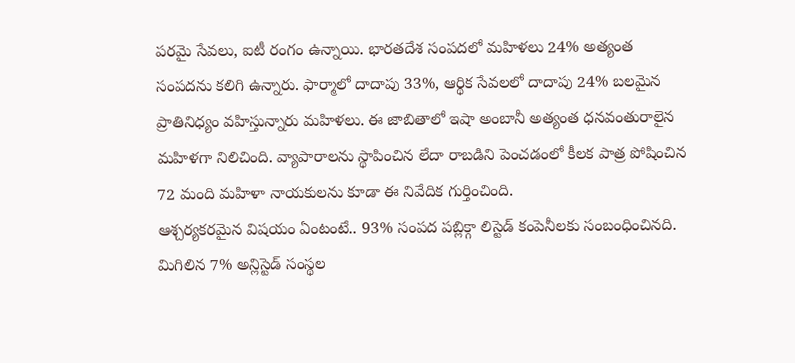పరమై సేవలు, ఐటీ రంగం ఉన్నాయి. భారతదేశ సంపదలో మహిళలు 24% అత్యంత సంపదను కలిగి ఉన్నారు. ఫార్మాలో దాదాపు 33%, ఆర్థిక సేవలలో దాదాపు 24% బలమైన ప్రాతినిధ్యం వహిస్తున్నారు మహిళలు. ఈ జాబితాలో ఇషా అంబానీ అత్యంత ధనవంతురాలైన మహిళగా నిలిచింది. వ్యాపారాలను స్థాపించిన లేదా రాబడిని పెంచడంలో కీలక పాత్ర పోషించిన 72 మంది మహిళా నాయకులను కూడా ఈ నివేదిక గుర్తించింది.
ఆశ్చర్యకరమైన విషయం ఏంటంటే.. 93% సంపద పబ్లిక్గా లిస్టెడ్ కంపెనీలకు సంబంధించినది. మిగిలిన 7% అన్లిస్టెడ్ సంస్థల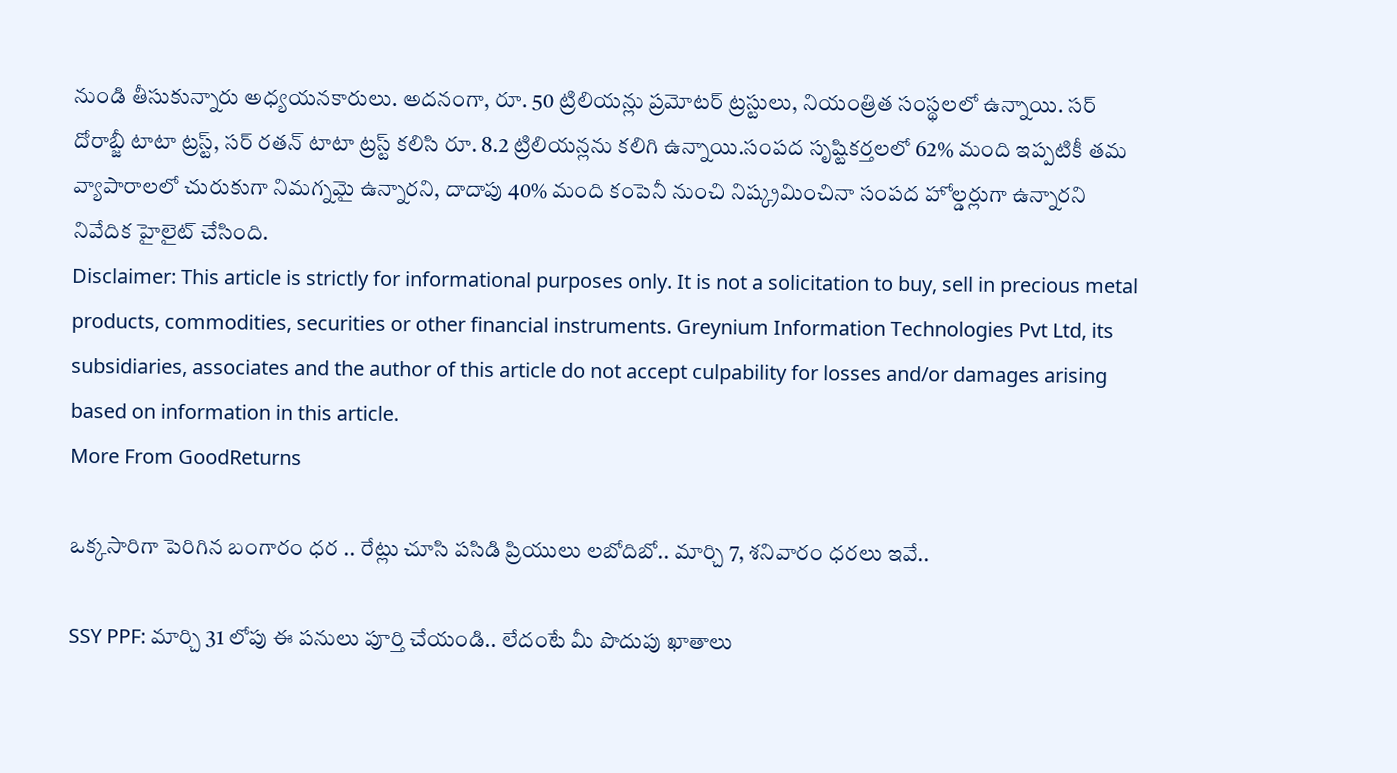నుండి తీసుకున్నారు అధ్యయనకారులు. అదనంగా, రూ. 50 ట్రిలియన్లు ప్రమోటర్ ట్రస్టులు, నియంత్రిత సంస్థలలో ఉన్నాయి. సర్ దోరాబ్జీ టాటా ట్రస్ట్, సర్ రతన్ టాటా ట్రస్ట్ కలిసి రూ. 8.2 ట్రిలియన్లను కలిగి ఉన్నాయి.సంపద సృష్టికర్తలలో 62% మంది ఇప్పటికీ తమ వ్యాపారాలలో చురుకుగా నిమగ్నమై ఉన్నారని, దాదాపు 40% మంది కంపెనీ నుంచి నిష్క్రమించినా సంపద హోల్డర్లుగా ఉన్నారని నివేదిక హైలైట్ చేసింది.
Disclaimer: This article is strictly for informational purposes only. It is not a solicitation to buy, sell in precious metal products, commodities, securities or other financial instruments. Greynium Information Technologies Pvt Ltd, its subsidiaries, associates and the author of this article do not accept culpability for losses and/or damages arising based on information in this article.
More From GoodReturns

ఒక్కసారిగా పెరిగిన బంగారం ధర .. రేట్లు చూసి పసిడి ప్రియులు లబోదిబో.. మార్చి 7, శనివారం ధరలు ఇవే..

SSY PPF: మార్చి 31 లోపు ఈ పనులు పూర్తి చేయండి.. లేదంటే మీ పొదుపు ఖాతాలు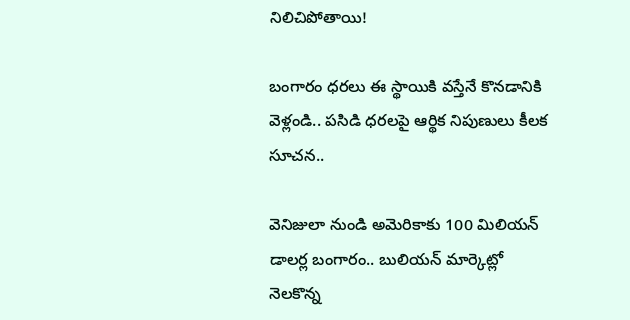నిలిచిపోతాయి!

బంగారం ధరలు ఈ స్థాయికి వస్తేనే కొనడానికి వెళ్లండి.. పసిడి ధరలపై ఆర్థిక నిపుణులు కీలక సూచన..

వెనిజులా నుండి అమెరికాకు 100 మిలియన్ డాలర్ల బంగారం.. బులియన్ మార్కెట్లో నెలకొన్న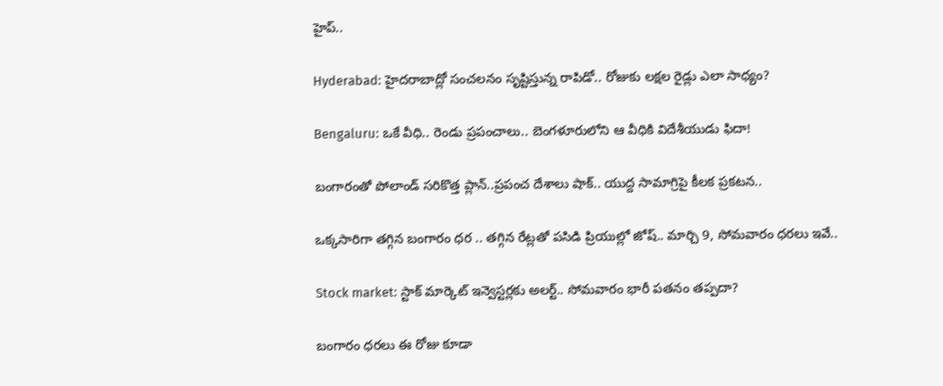హైప్..

Hyderabad: హైదరాబాద్లో సంచలనం సృష్టిస్తున్న రాపిడో.. రోజుకు లక్షల రైడ్లు ఎలా సాధ్యం?

Bengaluru: ఒకే వీధి.. రెండు ప్రపంచాలు.. బెంగళూరులోని ఆ వీధికి విదేశీయుడు ఫిదా!

బంగారంతో పోలాండ్ సరికొత్త ప్లాన్..ప్రపంచ దేశాలు షాక్.. యుద్ద సామాగ్రిపై కీలక ప్రకటన..

ఒక్కసారిగా తగ్గిన బంగారం ధర .. తగ్గిన రేట్లతో పసిడి ప్రియుల్లో జోష్.. మార్చి 9, సోమవారం ధరలు ఇవే..

Stock market: స్టాక్ మార్కెట్ ఇన్వెస్టర్లకు అలర్ట్.. సోమవారం భారీ పతనం తప్పదా?

బంగారం ధరలు ఈ రోజు కూడా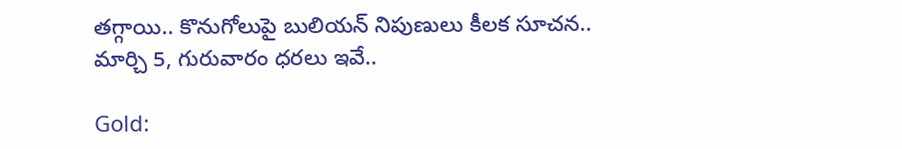తగ్గాయి.. కొనుగోలుపై బులియన్ నిపుణులు కీలక సూచన.. మార్చి 5, గురువారం ధరలు ఇవే..

Gold: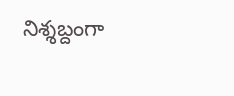నిశ్శబ్దంగా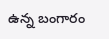ఉన్న బంగారం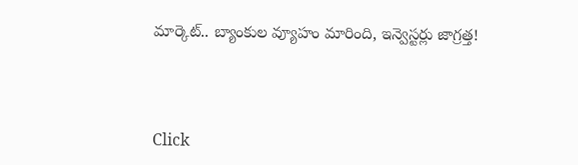మార్కెట్.. బ్యాంకుల వ్యూహం మారింది, ఇన్వెస్టర్లు జాగ్రత్త!



Click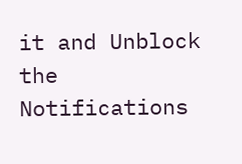it and Unblock the Notifications